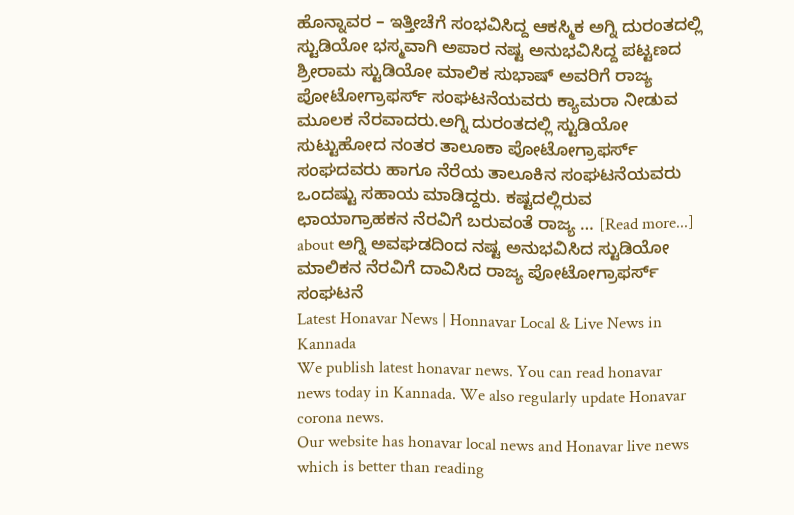ಹೊನ್ನಾವರ – ಇತ್ತೀಚೆಗೆ ಸಂಭವಿಸಿದ್ದ ಆಕಸ್ಮಿಕ ಅಗ್ನಿ ದುರಂತದಲ್ಲಿ ಸ್ಟುಡಿಯೋ ಭಸ್ಮವಾಗಿ ಅಪಾರ ನಷ್ಟ ಅನುಭವಿಸಿದ್ದ ಪಟ್ಟಣದ ಶ್ರೀರಾಮ ಸ್ಟುಡಿಯೋ ಮಾಲಿಕ ಸುಭಾಷ್ ಅವರಿಗೆ ರಾಜ್ಯ ಪೋಟೋಗ್ರಾಫರ್ಸ್ ಸಂಘಟನೆಯವರು ಕ್ಯಾಮರಾ ನೀಡುವ ಮೂಲಕ ನೆರವಾದರು.ಅಗ್ನಿ ದುರಂತದಲ್ಲಿ ಸ್ಟುಡಿಯೋ ಸುಟ್ಟುಹೋದ ನಂತರ ತಾಲೂಕಾ ಪೋಟೋಗ್ರಾಫರ್ಸ್ ಸಂಘದವರು ಹಾಗೂ ನೆರೆಯ ತಾಲೂಕಿನ ಸಂಘಟನೆಯವರು ಒಂದಷ್ಟು ಸಹಾಯ ಮಾಡಿದ್ದರು. ಕಷ್ಟದಲ್ಲಿರುವ ಛಾಯಾಗ್ರಾಹಕನ ನೆರವಿಗೆ ಬರುವಂತೆ ರಾಜ್ಯ … [Read more...] about ಅಗ್ನಿ ಅವಘಡದಿಂದ ನಷ್ಟ ಅನುಭವಿಸಿದ ಸ್ಟುಡಿಯೋ ಮಾಲಿಕನ ನೆರವಿಗೆ ದಾವಿಸಿದ ರಾಜ್ಯ ಪೋಟೋಗ್ರಾಫರ್ಸ್ ಸಂಘಟನೆ
Latest Honavar News | Honnavar Local & Live News in Kannada
We publish latest honavar news. You can read honavar news today in Kannada. We also regularly update Honavar corona news.
Our website has honavar local news and Honavar live news which is better than reading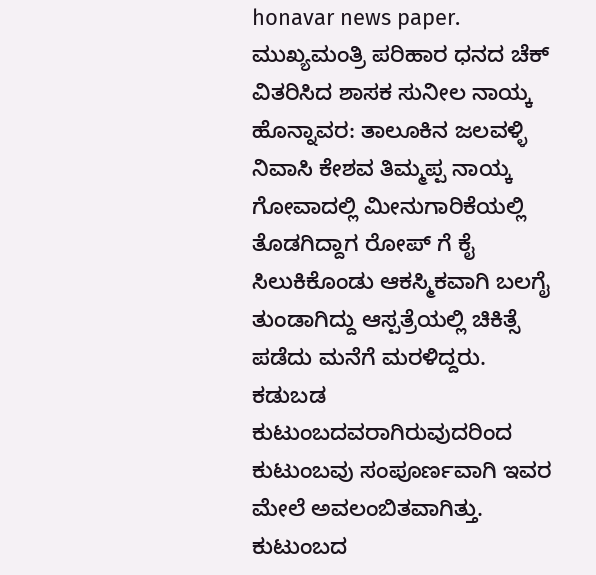honavar news paper.
ಮುಖ್ಯಮಂತ್ರಿ ಪರಿಹಾರ ಧನದ ಚೆಕ್ ವಿತರಿಸಿದ ಶಾಸಕ ಸುನೀಲ ನಾಯ್ಕ
ಹೊನ್ನಾವರ: ತಾಲೂಕಿನ ಜಲವಳ್ಳಿ ನಿವಾಸಿ ಕೇಶವ ತಿಮ್ಮಪ್ಪ ನಾಯ್ಕ ಗೋವಾದಲ್ಲಿ ಮೀನುಗಾರಿಕೆಯಲ್ಲಿ ತೊಡಗಿದ್ದಾಗ ರೋಪ್ ಗೆ ಕೈ ಸಿಲುಕಿಕೊಂಡು ಆಕಸ್ಮಿಕವಾಗಿ ಬಲಗೈ ತುಂಡಾಗಿದ್ದು ಆಸ್ಪತ್ರೆಯಲ್ಲಿ ಚಿಕಿತ್ಸೆ ಪಡೆದು ಮನೆಗೆ ಮರಳಿದ್ದರು. ಕಡುಬಡ ಕುಟುಂಬದವರಾಗಿರುವುದರಿಂದ ಕುಟುಂಬವು ಸಂಪೂರ್ಣವಾಗಿ ಇವರ ಮೇಲೆ ಅವಲಂಬಿತವಾಗಿತ್ತು. ಕುಟುಂಬದ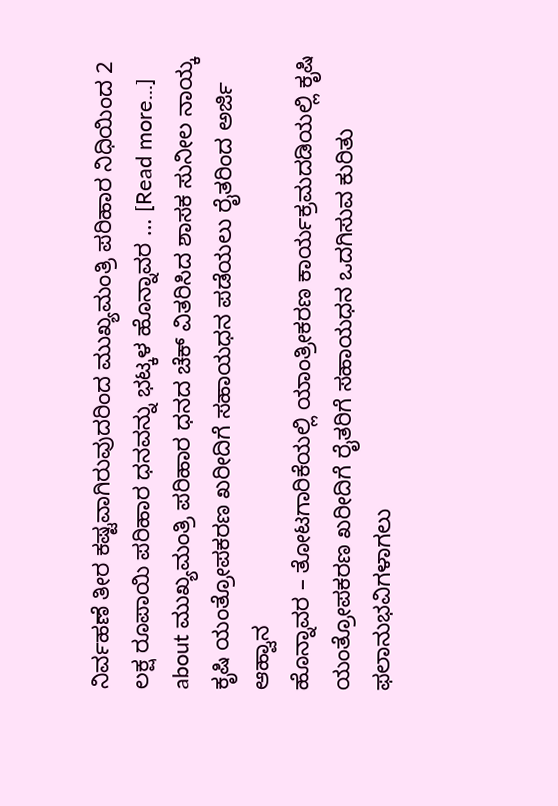ನಿರ್ವಹಣೆ ತೀರ ಕಷ್ಟವಾಗಿರುವುದರಿಂದ ಮುಖ್ಯಮಂತ್ರಿ ಪರಿಹಾರ ನಿಧಿಯಿಂದ 2 ಲಕ್ಷ ರೂಪಾಯಿ ಪರಿಹಾರ ಧನವನ್ನು ಭಟ್ಕಳ ಹೊನ್ನಾವರ … [Read more...] about ಮುಖ್ಯಮಂತ್ರಿ ಪರಿಹಾರ ಧನದ ಚೆಕ್ ವಿತರಿಸಿದ ಶಾಸಕ ಸುನೀಲ ನಾಯ್ಕ
ಕೃಷಿ ಯಂತ್ರೋಪಕರಣ ಖರೀದಿಗೆ ಸಹಾಯಧನ ಪಡೆಯಲು ರೈತರಿಂದ ಅರ್ಜಿ ಆಹ್ವಾನ
ಹೊನ್ನಾವರ – ತೋಟಗಾರಿಕೆಯಲ್ಲಿ ಯಾಂತ್ರೀಕರಣ ಕಾರ್ಯಕ್ರಮದಡಿಯಲ್ಲಿ ಕೃಷಿ ಯಂತ್ರೋಪಕರಣ ಖರೀದಿಗೆ ರೈತರಿಗೆ ಸಹಾಯಧನ ಒದಗಿಸುವ ಕುರಿತು ಫಲಾನುಭವಿಗಳಾಗಲು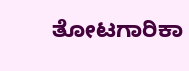ತೋಟಗಾರಿಕಾ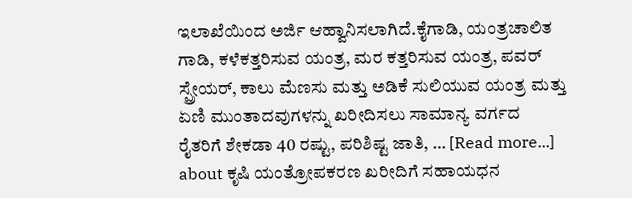ಇಲಾಖೆಯಿಂದ ಅರ್ಜಿ ಆಹ್ವಾನಿಸಲಾಗಿದೆ.ಕೈಗಾಡಿ, ಯಂತ್ರಚಾಲಿತ ಗಾಡಿ, ಕಳೆಕತ್ತರಿಸುವ ಯಂತ್ರ, ಮರ ಕತ್ತರಿಸುವ ಯಂತ್ರ, ಪವರ್ ಸ್ಪ್ರೇಯರ್, ಕಾಲು ಮೆಣಸು ಮತ್ತು ಅಡಿಕೆ ಸುಲಿಯುವ ಯಂತ್ರ ಮತ್ತು ಏಣಿ ಮುಂತಾದವುಗಳನ್ನು ಖರೀದಿಸಲು ಸಾಮಾನ್ಯ ವರ್ಗದ ರೈತರಿಗೆ ಶೇಕಡಾ 40 ರಷ್ಟು, ಪರಿಶಿಷ್ಟ ಜಾತಿ, … [Read more...] about ಕೃಷಿ ಯಂತ್ರೋಪಕರಣ ಖರೀದಿಗೆ ಸಹಾಯಧನ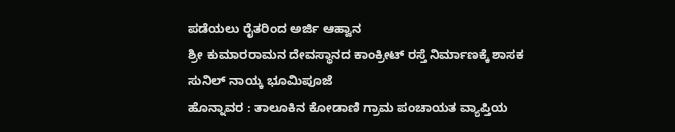ಪಡೆಯಲು ರೈತರಿಂದ ಅರ್ಜಿ ಆಹ್ವಾನ
ಶ್ರೀ ಕುಮಾರರಾಮನ ದೇವಸ್ಥಾನದ ಕಾಂಕ್ರೀಟ್ ರಸ್ತೆ ನಿರ್ಮಾಣಕ್ಕೆ ಶಾಸಕ ಸುನಿಲ್ ನಾಯ್ಕ ಭೂಮಿಪೂಜೆ
ಹೊನ್ನಾವರ : ತಾಲೂಕಿನ ಕೋಡಾಣಿ ಗ್ರಾಮ ಪಂಚಾಯತ ವ್ಯಾಪ್ತಿಯ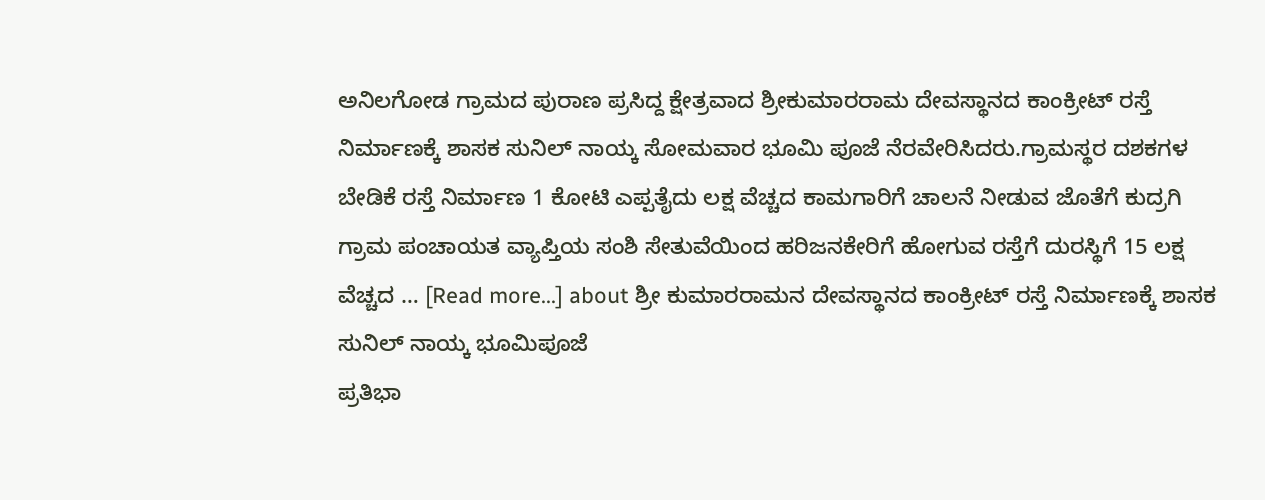ಅನಿಲಗೋಡ ಗ್ರಾಮದ ಪುರಾಣ ಪ್ರಸಿದ್ದ ಕ್ಷೇತ್ರವಾದ ಶ್ರೀಕುಮಾರರಾಮ ದೇವಸ್ಥಾನದ ಕಾಂಕ್ರೀಟ್ ರಸ್ತೆ ನಿರ್ಮಾಣಕ್ಕೆ ಶಾಸಕ ಸುನಿಲ್ ನಾಯ್ಕ ಸೋಮವಾರ ಭೂಮಿ ಪೂಜೆ ನೆರವೇರಿಸಿದರು.ಗ್ರಾಮಸ್ಥರ ದಶಕಗಳ ಬೇಡಿಕೆ ರಸ್ತೆ ನಿರ್ಮಾಣ 1 ಕೋಟಿ ಎಪ್ಪತೈದು ಲಕ್ಷ ವೆಚ್ಚದ ಕಾಮಗಾರಿಗೆ ಚಾಲನೆ ನೀಡುವ ಜೊತೆಗೆ ಕುದ್ರಗಿ ಗ್ರಾಮ ಪಂಚಾಯತ ವ್ಯಾಪ್ತಿಯ ಸಂಶಿ ಸೇತುವೆಯಿಂದ ಹರಿಜನಕೇರಿಗೆ ಹೋಗುವ ರಸ್ತೆಗೆ ದುರಸ್ಥಿಗೆ 15 ಲಕ್ಷ ವೆಚ್ಚದ … [Read more...] about ಶ್ರೀ ಕುಮಾರರಾಮನ ದೇವಸ್ಥಾನದ ಕಾಂಕ್ರೀಟ್ ರಸ್ತೆ ನಿರ್ಮಾಣಕ್ಕೆ ಶಾಸಕ ಸುನಿಲ್ ನಾಯ್ಕ ಭೂಮಿಪೂಜೆ
ಪ್ರತಿಭಾ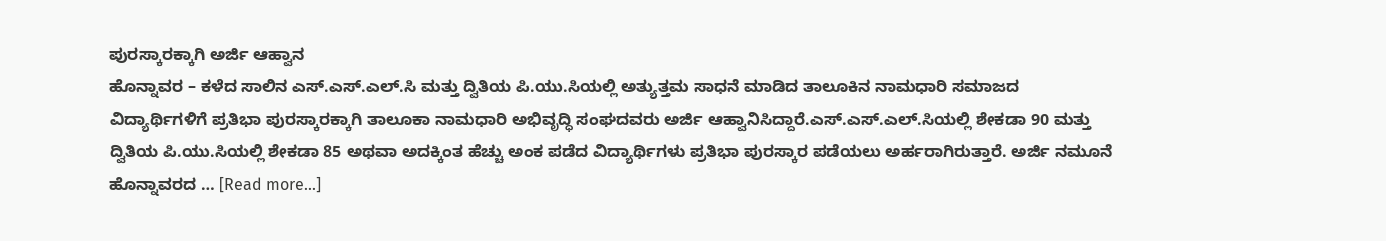ಪುರಸ್ಕಾರಕ್ಕಾಗಿ ಅರ್ಜಿ ಆಹ್ವಾನ
ಹೊನ್ನಾವರ – ಕಳೆದ ಸಾಲಿನ ಎಸ್.ಎಸ್.ಎಲ್.ಸಿ ಮತ್ತು ದ್ವಿತಿಯ ಪಿ.ಯು.ಸಿಯಲ್ಲಿ ಅತ್ಯುತ್ತಮ ಸಾಧನೆ ಮಾಡಿದ ತಾಲೂಕಿನ ನಾಮಧಾರಿ ಸಮಾಜದ ವಿದ್ಯಾರ್ಥಿಗಳಿಗೆ ಪ್ರತಿಭಾ ಪುರಸ್ಕಾರಕ್ಕಾಗಿ ತಾಲೂಕಾ ನಾಮಧಾರಿ ಅಭಿವೃದ್ಧಿ ಸಂಘದವರು ಅರ್ಜಿ ಆಹ್ವಾನಿಸಿದ್ದಾರೆ.ಎಸ್.ಎಸ್.ಎಲ್.ಸಿಯಲ್ಲಿ ಶೇಕಡಾ 90 ಮತ್ತು ದ್ವಿತಿಯ ಪಿ.ಯು.ಸಿಯಲ್ಲಿ ಶೇಕಡಾ 85 ಅಥವಾ ಅದಕ್ಕಿಂತ ಹೆಚ್ಚು ಅಂಕ ಪಡೆದ ವಿದ್ಯಾರ್ಥಿಗಳು ಪ್ರತಿಭಾ ಪುರಸ್ಕಾರ ಪಡೆಯಲು ಅರ್ಹರಾಗಿರುತ್ತಾರೆ. ಅರ್ಜಿ ನಮೂನೆ ಹೊನ್ನಾವರದ … [Read more...]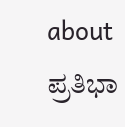about ಪ್ರತಿಭಾ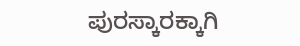ಪುರಸ್ಕಾರಕ್ಕಾಗಿ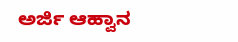ಅರ್ಜಿ ಆಹ್ವಾನ